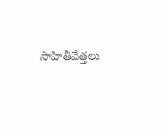సాహితీవేత్తలు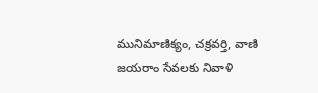మునిమాణిక్యం, చక్రవర్తి, వాణి జయరాం సేవలకు నివాళి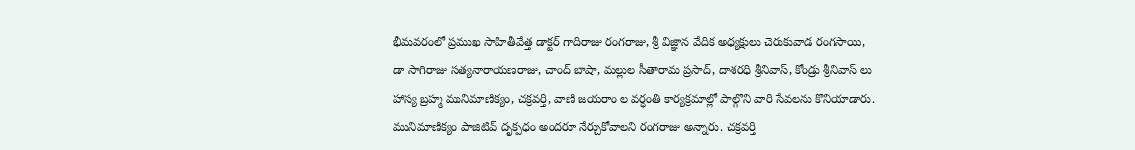భీమవరంలో ప్రముఖ సాహితీవేత్త డాక్టర్ గాదిరాజు రంగరాజు, శ్రీ విజ్ఞాన వేదిక అధ్యక్షులు చెరుకువాడ రంగసాయి, డా సాగిరాజు సత్యనారాయణరాజు, చాంద్ బాషా, మల్లుల సీతారామ ప్రసాద్, దాశరధి శ్రీనివాస్, కోండ్రు శ్రీనివాస్ లు హాస్య బ్రహ్మ మునిమాణిక్యం, చక్రవర్తి, వాణి జయరాం ల వర్ధంతి కార్యక్రమాల్లో పాల్గొని వారి సేవలను కొనియాడారు. మునిమాణిక్యం పాజిటివ్ దృక్పధం అందరూ నేర్చుకోవాలని రంగరాజు అన్నారు. చక్రవర్తి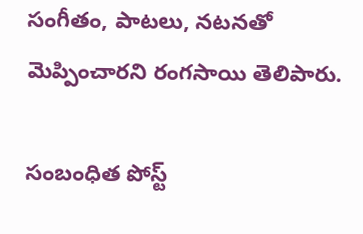సంగీతం, పాటలు, నటనతో మెప్పించారని రంగసాయి తెలిపారు.

సంబంధిత పోస్ట్